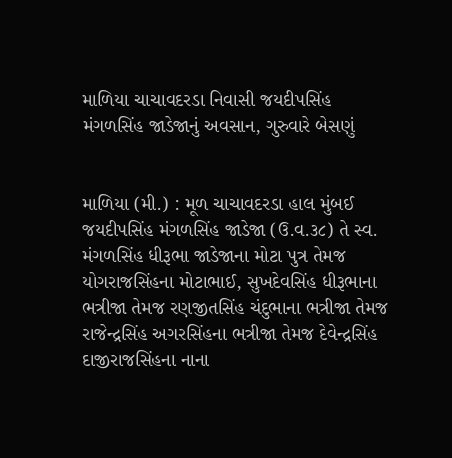માળિયા ચાચાવદરડા નિવાસી જયદીપસિંહ મંગળસિંહ જાડેજાનું અવસાન, ગુરુવારે બેસણું


માળિયા (મી.) : મૂળ ચાચાવદરડા હાલ મુંબઈ જયદીપસિંહ મંગળસિંહ જાડેજા (ઉ.વ.૩૮) તે સ્વ. મંગળસિંહ ધીરૂભા જાડેજાના મોટા પુત્ર તેમજ યોગરાજસિંહના મોટાભાઈ, સુખદેવસિંહ ધીરૂભાના ભત્રીજા તેમજ રણજીતસિંહ ચંદુભાના ભત્રીજા તેમજ રાજેન્દ્રસિંહ અગરસિંહના ભત્રીજા તેમજ દેવેન્દ્રસિંહ દાજીરાજસિંહના નાના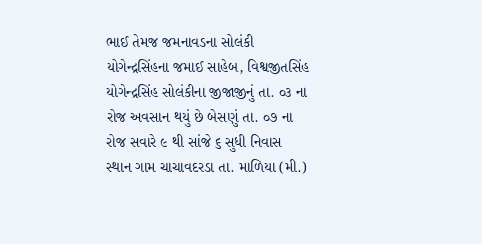ભાઈ તેમજ જમનાવડના સોલંકી યોગેન્દ્રસિંહના જમાઈ સાહેબ, વિશ્વજીતસિંહ યોગેન્દ્રસિંહ સોલંકીના જીજાજીનું તા. ૦૩ ના રોજ અવસાન થયું છે બેસણું તા. ૦૭ ના રોજ સવારે ૯ થી સાંજે ૬ સુધી નિવાસ સ્થાન ગામ ચાચાવદરડા તા. માળિયા (મી.)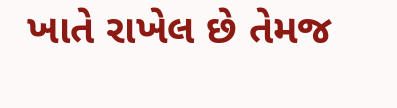ખાતે રાખેલ છે તેમજ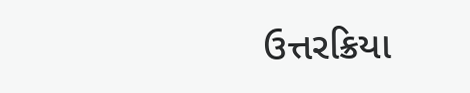ઉત્તરક્રિયા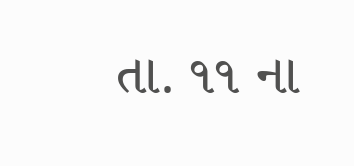તા. ૧૧ ના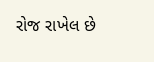રોજ રાખેલ છે